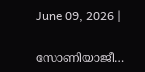June 09, 2026 |

സോണിയാജീ…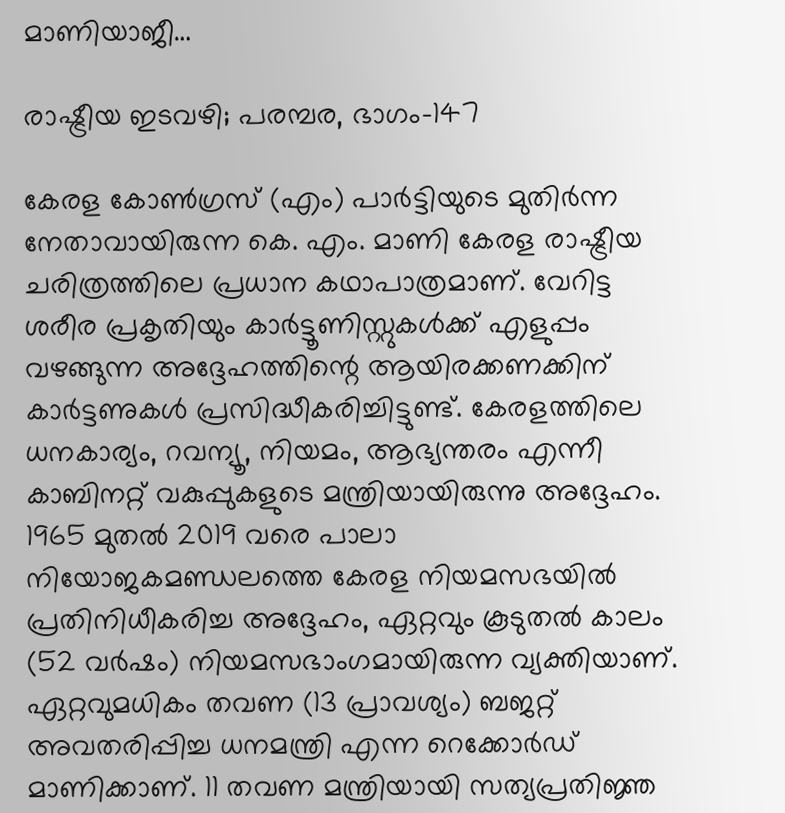മാണിയാജീ…

രാഷ്ട്രീയ ഇടവഴി; പരമ്പര, ഭാഗം-147

കേരള കോണ്‍ഗ്രസ് (എം) പാര്‍ട്ടിയുടെ മുതിര്‍ന്ന നേതാവായിരുന്ന കെ. എം. മാണി കേരള രാഷ്ട്രീയ ചരിത്രത്തിലെ പ്രധാന കഥാപാത്രമാണ്. വേറിട്ട ശരീര പ്രകൃതിയും കാര്‍ട്ടൂണിസ്റ്റുകള്‍ക്ക് എളുപ്പം വഴങ്ങുന്ന അദ്ദേഹത്തിന്റെ ആയിരക്കണക്കിന് കാര്‍ട്ടണുകള്‍ പ്രസിദ്ധീകരിച്ചിട്ടുണ്ട്. കേരളത്തിലെ ധനകാര്യം, റവന്യൂ, നിയമം, ആഭ്യന്തരം എന്നീ കാബിനറ്റ് വകുപ്പുകളുടെ മന്ത്രിയായിരുന്നു അദ്ദേഹം. 1965 മുതല്‍ 2019 വരെ പാലാ നിയോജകമണ്ഡലത്തെ കേരള നിയമസഭയില്‍ പ്രതിനിധീകരിച്ച അദ്ദേഹം, ഏറ്റവും കൂടുതല്‍ കാലം (52 വര്‍ഷം) നിയമസഭാംഗമായിരുന്ന വ്യക്തിയാണ്. ഏറ്റവുമധികം തവണ (13 പ്രാവശ്യം) ബജറ്റ് അവതരിപ്പിച്ച ധനമന്ത്രി എന്ന റെക്കോര്‍ഡ് മാണിക്കാണ്. 11 തവണ മന്ത്രിയായി സത്യപ്രതിജ്ഞ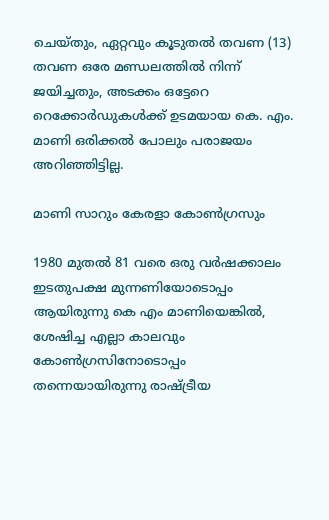ചെയ്തും, ഏറ്റവും കൂടുതല്‍ തവണ (13) തവണ ഒരേ മണ്ഡലത്തില്‍ നിന്ന് ജയിച്ചതും, അടക്കം ഒട്ടേറെ റെക്കോര്‍ഡുകള്‍ക്ക് ഉടമയായ കെ. എം. മാണി ഒരിക്കല്‍ പോലും പരാജയം അറിഞ്ഞിട്ടില്ല.

മാണി സാറും കേരളാ കോണ്‍ഗ്രസും

1980 മുതല്‍ 81 വരെ ഒരു വര്‍ഷക്കാലം ഇടതുപക്ഷ മുന്നണിയോടൊപ്പം ആയിരുന്നു കെ എം മാണിയെങ്കില്‍, ശേഷിച്ച എല്ലാ കാലവും കോണ്‍ഗ്രസിനോടൊപ്പം തന്നെയായിരുന്നു രാഷ്ട്രീയ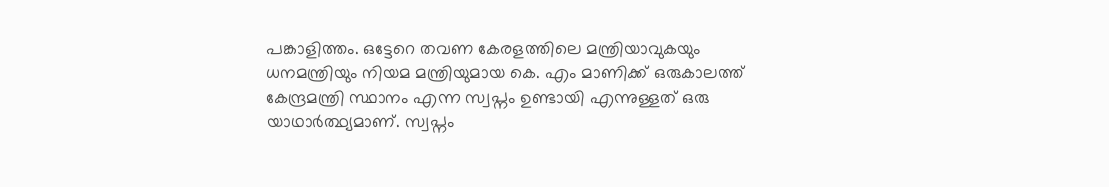പങ്കാളിത്തം. ഒട്ടേറെ തവണ കേരളത്തിലെ മന്ത്രിയാവുകയും ധനമന്ത്രിയും നിയമ മന്ത്രിയുമായ കെ. എം മാണിക്ക് ഒരുകാലത്ത് കേന്ദ്രമന്ത്രി സ്ഥാനം എന്ന സ്വപ്നം ഉണ്ടായി എന്നുള്ളത് ഒരു യാഥാര്‍ത്ഥ്യമാണ്. സ്വപ്നം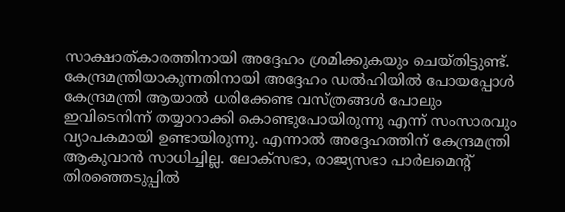സാക്ഷാത്കാരത്തിനായി അദ്ദേഹം ശ്രമിക്കുകയും ചെയ്തിട്ടുണ്ട്. കേന്ദ്രമന്ത്രിയാകുന്നതിനായി അദ്ദേഹം ഡല്‍ഹിയില്‍ പോയപ്പോള്‍ കേന്ദ്രമന്ത്രി ആയാല്‍ ധരിക്കേണ്ട വസ്ത്രങ്ങള്‍ പോലും ഇവിടെനിന്ന് തയ്യാറാക്കി കൊണ്ടുപോയിരുന്നു എന്ന് സംസാരവും വ്യാപകമായി ഉണ്ടായിരുന്നു. എന്നാല്‍ അദ്ദേഹത്തിന് കേന്ദ്രമന്ത്രി ആകുവാന്‍ സാധിച്ചില്ല. ലോക്‌സഭാ, രാജ്യസഭാ പാര്‍ലമെന്റ് തിരഞ്ഞെടുപ്പില്‍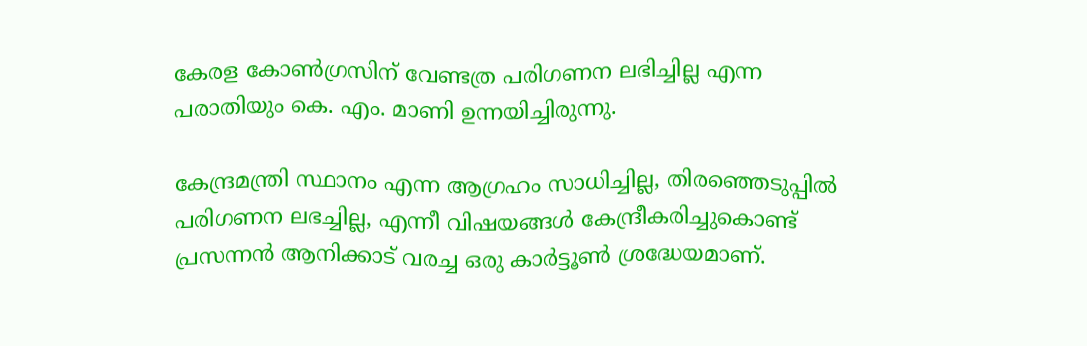കേരള കോണ്‍ഗ്രസിന് വേണ്ടത്ര പരിഗണന ലഭിച്ചില്ല എന്ന പരാതിയും കെ. എം. മാണി ഉന്നയിച്ചിരുന്നു.

കേന്ദ്രമന്ത്രി സ്ഥാനം എന്ന ആഗ്രഹം സാധിച്ചില്ല, തിരഞ്ഞെടുപ്പില്‍ പരിഗണന ലഭച്ചില്ല, എന്നീ വിഷയങ്ങള്‍ കേന്ദ്രീകരിച്ചുകൊണ്ട് പ്രസന്നന്‍ ആനിക്കാട് വരച്ച ഒരു കാര്‍ട്ടൂണ്‍ ശ്രദ്ധേയമാണ്.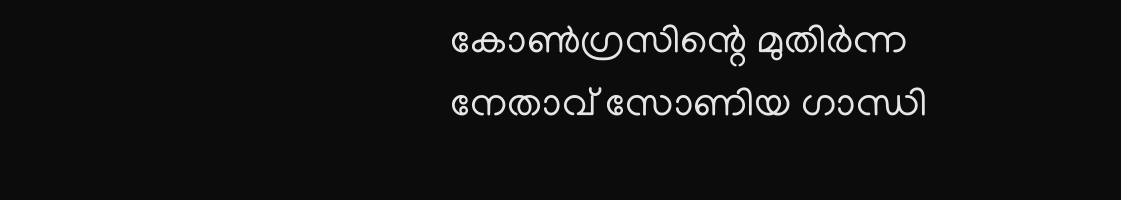കോണ്‍ഗ്രസിന്റെ മുതിര്‍ന്ന നേതാവ് സോണിയ ഗാന്ധി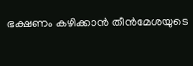ഭക്ഷണം കഴിക്കാന്‍ തീന്‍മേശയുടെ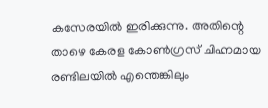കസേരയില്‍ ഇരിക്കുന്നു. അതിന്റെ താഴെ കേരള കോണ്‍ഗ്രസ് ചിഹ്നമായ രണ്ടിലയില്‍ എന്തെങ്കിലും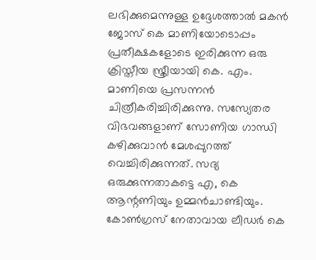ലഭിക്കുമെന്നുള്ള ഉദ്ദേശത്താല്‍ മകന്‍ ജോസ് കെ മാണിയോടൊപ്പം പ്രതീക്ഷകളോടെ ഇരിക്കുന്ന ഒരു ക്രിസ്തീയ സ്ത്രീയായി കെ. എം. മാണിയെ പ്രസന്നന്‍ ചിത്രീകരിച്ചിരിക്കുന്നു. സസ്യേതര വിഭവങ്ങളാണ് സോണിയ ഗാന്ധി കഴിക്കുവാന്‍ മേശപ്പുറത്ത് വെച്ചിരിക്കുന്നത്. സദ്യ ഒരുക്കുന്നതാകട്ടെ എ, കെ ആന്റണിയും ഉമ്മന്‍ചാണ്ടിയും. കോണ്‍ഗ്രസ് നേതാവായ ലീഡര്‍ കെ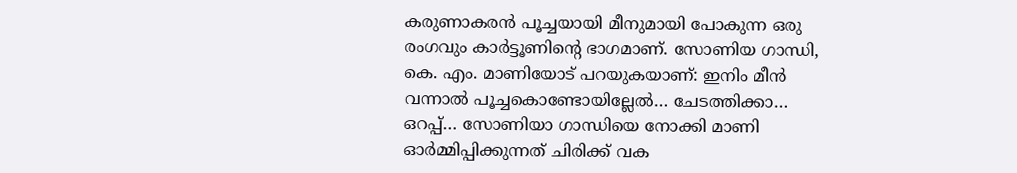കരുണാകരന്‍ പൂച്ചയായി മീനുമായി പോകുന്ന ഒരു രംഗവും കാര്‍ട്ടൂണിന്റെ ഭാഗമാണ്. സോണിയ ഗാന്ധി, കെ. എം. മാണിയോട് പറയുകയാണ്: ഇനിം മീന്‍ വന്നാല്‍ പൂച്ചകൊണ്ടോയില്ലേല്‍… ചേടത്തിക്കാ… ഒറപ്പ്… സോണിയാ ഗാന്ധിയെ നോക്കി മാണി ഓര്‍മ്മിപ്പിക്കുന്നത് ചിരിക്ക് വക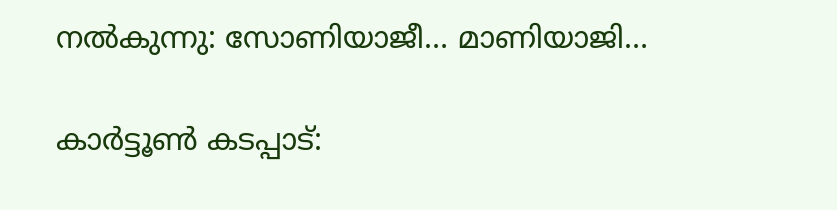നല്‍കുന്നു: സോണിയാജീ… മാണിയാജി…

കാര്‍ട്ടൂണ്‍ കടപ്പാട്: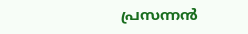പ്രസന്നന്‍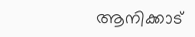ആനിക്കാട്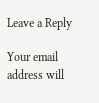Leave a Reply

Your email address will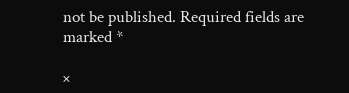not be published. Required fields are marked *

×